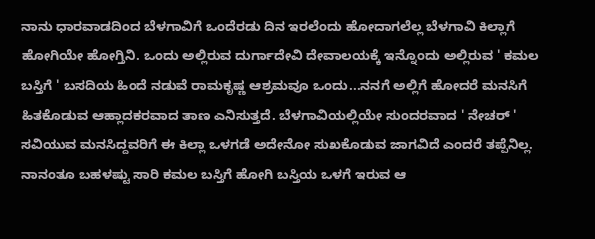ನಾನು ಧಾರವಾಡದಿಂದ ಬೆಳಗಾವಿಗೆ ಒಂದೆರಡು ದಿನ ಇರಲೆಂದು ಹೋದಾಗಲೆಲ್ಲ ಬೆಳಗಾವಿ ಕಿಲ್ಲಾಗೆ ಹೋಗಿಯೇ ಹೋಗ್ತಿನಿ. ಒಂದು ಅಲ್ಲಿರುವ ದುರ್ಗಾದೇವಿ ದೇವಾಲಯಕ್ಕೆ ಇನ್ನೊಂದು ಅಲ್ಲಿರುವ ' ಕಮಲ ಬಸ್ತಿಗೆ ' ಬಸದಿಯ ಹಿಂದೆ ನಡುವೆ ರಾಮಕೃಷ್ಣ ಆಶ್ರಮವೂ ಒಂದು...ನನಗೆ ಅಲ್ಲಿಗೆ ಹೋದರೆ ಮನಸಿಗೆ ಹಿತಕೊಡುವ ಆಹ್ಲಾದಕರವಾದ ತಾಣ ಎನಿಸುತ್ತದೆ. ಬೆಳಗಾವಿಯಲ್ಲಿಯೇ ಸುಂದರವಾದ ' ನೇಚರ್ ' ಸವಿಯುವ ಮನಸಿದ್ದವರಿಗೆ ಈ ಕಿಲ್ಲಾ ಒಳಗಡೆ ಅದೇನೋ ಸುಖಕೊಡುವ ಜಾಗವಿದೆ ಎಂದರೆ ತಪ್ಪೆನಿಲ್ಲ. ನಾನಂತೂ ಬಹಳಷ್ಟು ಸಾರಿ ಕಮಲ ಬಸ್ತಿಗೆ ಹೋಗಿ ಬಸ್ತಿಯ ಒಳಗೆ ಇರುವ ಆ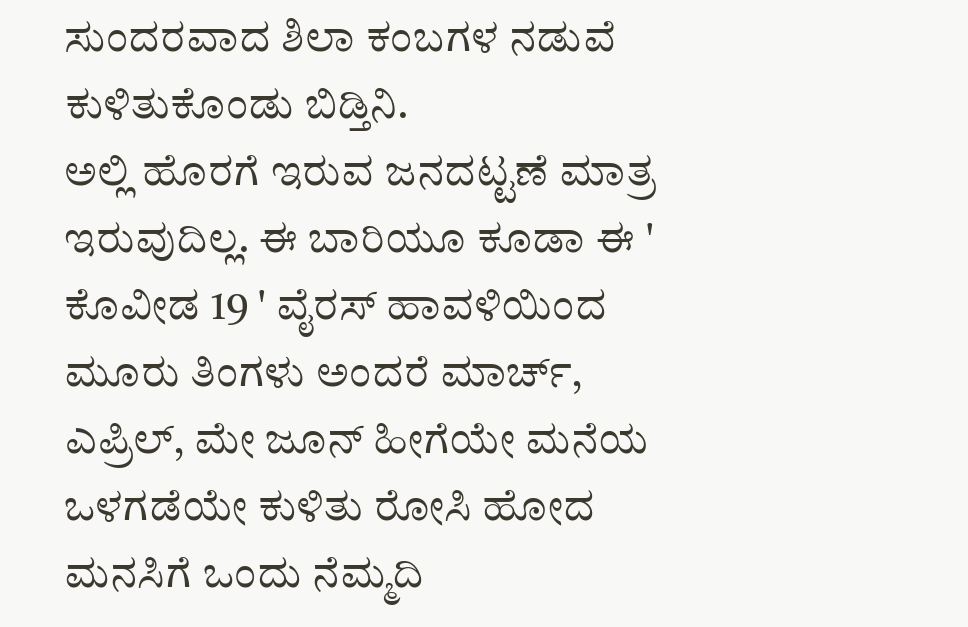ಸುಂದರವಾದ ಶಿಲಾ ಕಂಬಗಳ ನಡುವೆ ಕುಳಿತುಕೊಂಡು ಬಿಡ್ತಿನಿ.
ಅಲ್ಲಿ ಹೊರಗೆ ಇರುವ ಜನದಟ್ಟಣೆ ಮಾತ್ರ ಇರುವುದಿಲ್ಲ. ಈ ಬಾರಿಯೂ ಕೂಡಾ ಈ ' ಕೊವೀಡ 19 ' ವೈರಸ್ ಹಾವಳಿಯಿಂದ ಮೂರು ತಿಂಗಳು ಅಂದರೆ ಮಾರ್ಚ್, ಎಪ್ರಿಲ್, ಮೇ ಜೂನ್ ಹೀಗೆಯೇ ಮನೆಯ ಒಳಗಡೆಯೇ ಕುಳಿತು ರೋಸಿ ಹೋದ ಮನಸಿಗೆ ಒಂದು ನೆಮ್ಮದಿ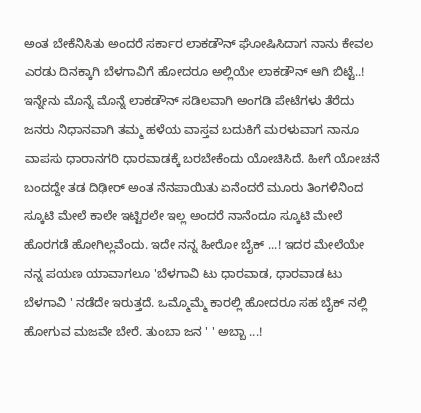ಅಂತ ಬೇಕೆನಿಸಿತು ಅಂದರೆ ಸರ್ಕಾರ ಲಾಕಡೌನ್ ಘೋಷಿಸಿದಾಗ ನಾನು ಕೇವಲ ಎರಡು ದಿನಕ್ಕಾಗಿ ಬೆಳಗಾವಿಗೆ ಹೋದರೂ ಅಲ್ಲಿಯೇ ಲಾಕಡೌನ್ ಆಗಿ ಬಿಟ್ಟೆ..!
ಇನ್ನೇನು ಮೊನ್ನೆ ಮೊನ್ನೆ ಲಾಕಡೌನ್ ಸಡಿಲವಾಗಿ ಅಂಗಡಿ ಪೇಟೆಗಳು ತೆರೆದು ಜನರು ನಿಧಾನವಾಗಿ ತಮ್ಮ ಹಳೆಯ ವಾಸ್ತವ ಬದುಕಿಗೆ ಮರಳುವಾಗ ನಾನೂ ವಾಪಸು ಧಾರಾನಗರಿ ಧಾರವಾಡಕ್ಕೆ ಬರಬೇಕೆಂದು ಯೋಚಿಸಿದೆ. ಹೀಗೆ ಯೋಚನೆ ಬಂದದ್ದೇ ತಡ ದಿಢೀರ್ ಅಂತ ನೆನಪಾಯಿತು ಏನೆಂದರೆ ಮೂರು ತಿಂಗಳಿನಿಂದ ಸ್ಕೂಟಿ ಮೇಲೆ ಕಾಲೇ ಇಟ್ಟಿರಲೇ ಇಲ್ಲ ಅಂದರೆ ನಾನೆಂದೂ ಸ್ಕೂಟಿ ಮೇಲೆ ಹೊರಗಡೆ ಹೋಗಿಲ್ಲವೆಂದು. ಇದೇ ನನ್ನ ಹೀರೋ ಬೈಕ್ ...! ಇದರ ಮೇಲೆಯೇ ನನ್ನ ಪಯಣ ಯಾವಾಗಲೂ 'ಬೆಳಗಾವಿ ಟು ಧಾರವಾಡ, ಧಾರವಾಡ ಟು ಬೆಳಗಾವಿ ' ನಡೆದೇ ಇರುತ್ತದೆ. ಒಮ್ಮೊಮ್ಮೆ ಕಾರಲ್ಲಿ ಹೋದರೂ ಸಹ ಬೈಕ್ ನಲ್ಲಿ ಹೋಗುವ ಮಜವೇ ಬೇರೆ. ತುಂಬಾ ಜನ ' ' ಅಬ್ಬಾ ...!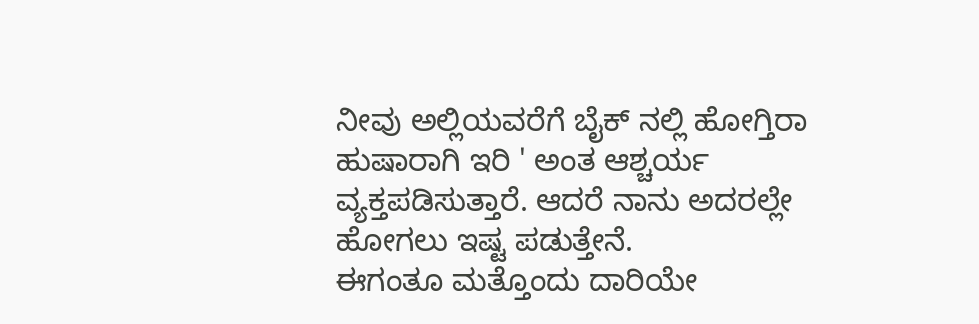ನೀವು ಅಲ್ಲಿಯವರೆಗೆ ಬೈಕ್ ನಲ್ಲಿ ಹೋಗ್ತಿರಾ ಹುಷಾರಾಗಿ ಇರಿ ' ಅಂತ ಆಶ್ಚರ್ಯ ವ್ಯಕ್ತಪಡಿಸುತ್ತಾರೆ. ಆದರೆ ನಾನು ಅದರಲ್ಲೇ ಹೋಗಲು ಇಷ್ಟ ಪಡುತ್ತೇನೆ.
ಈಗಂತೂ ಮತ್ತೊಂದು ದಾರಿಯೇ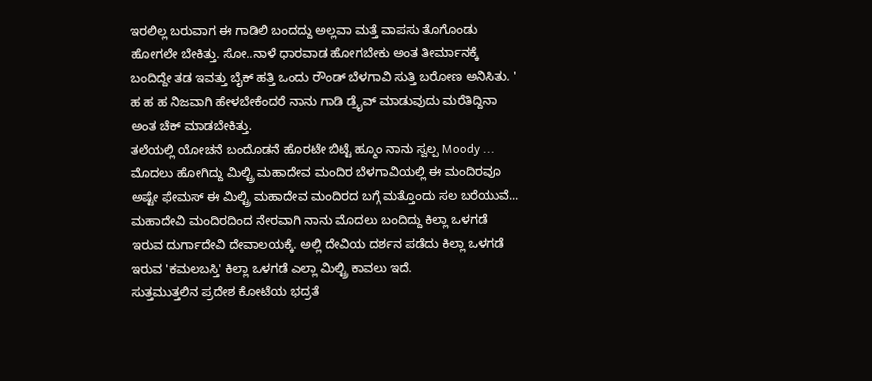ಇರಲಿಲ್ಲ ಬರುವಾಗ ಈ ಗಾಡಿಲಿ ಬಂದದ್ದು ಅಲ್ಲವಾ ಮತ್ತೆ ವಾಪಸು ತೊಗೊಂಡು ಹೋಗಲೇ ಬೇಕಿತ್ತು. ಸೋ..ನಾಳೆ ಧಾರವಾಡ ಹೋಗಬೇಕು ಅಂತ ತೀರ್ಮಾನಕ್ಕೆ ಬಂದಿದ್ದೇ ತಡ ಇವತ್ತು ಬೈಕ್ ಹತ್ತಿ ಒಂದು ರೌಂಡ್ ಬೆಳಗಾವಿ ಸುತ್ತಿ ಬರೋಣ ಅನಿಸಿತು. ' ಹ ಹ ಹ ನಿಜವಾಗಿ ಹೇಳಬೇಕೆಂದರೆ ನಾನು ಗಾಡಿ ಡ್ರೈವ್ ಮಾಡುವುದು ಮರೆತಿದ್ದಿನಾ ಅಂತ ಚೆಕ್ ಮಾಡಬೇಕಿತ್ತು.
ತಲೆಯಲ್ಲಿ ಯೋಚನೆ ಬಂದೊಡನೆ ಹೊರಟೇ ಬಿಟ್ಟೆ ಹ್ಮೂಂ ನಾನು ಸ್ವಲ್ಪ Moody ...
ಮೊದಲು ಹೋಗಿದ್ದು ಮಿಲ್ಟ್ರಿ ಮಹಾದೇವ ಮಂದಿರ ಬೆಳಗಾವಿಯಲ್ಲಿ ಈ ಮಂದಿರವೂ ಅಷ್ಟೇ ಫೇಮಸ್ ಈ ಮಿಲ್ಟ್ರಿ ಮಹಾದೇವ ಮಂದಿರದ ಬಗ್ಗೆ ಮತ್ತೊಂದು ಸಲ ಬರೆಯುವೆ...
ಮಹಾದೇವಿ ಮಂದಿರದಿಂದ ನೇರವಾಗಿ ನಾನು ಮೊದಲು ಬಂದಿದ್ದು ಕಿಲ್ಲಾ ಒಳಗಡೆ ಇರುವ ದುರ್ಗಾದೇವಿ ದೇವಾಲಯಕ್ಕೆ. ಅಲ್ಲಿ ದೇವಿಯ ದರ್ಶನ ಪಡೆದು ಕಿಲ್ಲಾ ಒಳಗಡೆ ಇರುವ 'ಕಮಲಬಸ್ತಿ' ಕಿಲ್ಲಾ ಒಳಗಡೆ ಎಲ್ಲಾ ಮಿಲ್ಟ್ರಿ ಕಾವಲು ಇದೆ.
ಸುತ್ತಮುತ್ತಲಿನ ಪ್ರದೇಶ ಕೋಟೆಯ ಭದ್ರತೆ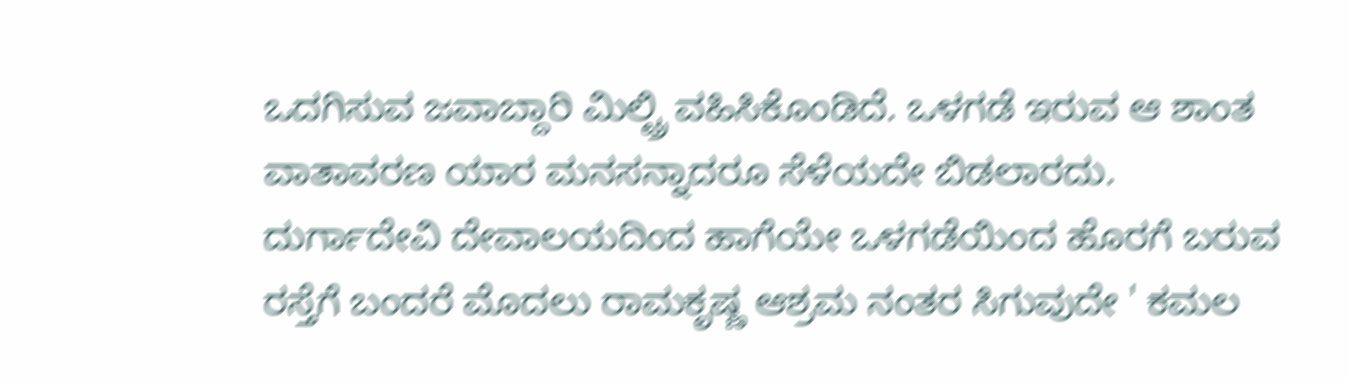ಒದಗಿಸುವ ಜವಾಬ್ದಾರಿ ಮಿಲ್ಟ್ರಿ ವಹಿಸಿಕೊಂಡಿದೆ. ಒಳಗಡೆ ಇರುವ ಆ ಶಾಂತ ವಾತಾವರಣ ಯಾರ ಮನಸನ್ನಾದರೂ ಸೆಳೆಯದೇ ಬಿಡಲಾರದು.
ದುರ್ಗಾದೇವಿ ದೇವಾಲಯದಿಂದ ಹಾಗೆಯೇ ಒಳಗಡೆಯಿಂದ ಹೊರಗೆ ಬರುವ ರಸ್ತೆಗೆ ಬಂದರೆ ಮೊದಲು ರಾಮಕೃಷ್ಣ ಆಶ್ರಮ ನಂತರ ಸಿಗುವುದೇ ' ಕಮಲ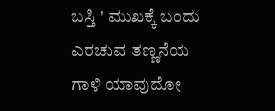ಬಸ್ತಿ ' ಮುಖಕ್ಕೆ ಬಂದು ಎರಚುವ ತಣ್ಣನೆಯ ಗಾಳಿ ಯಾವುದೋ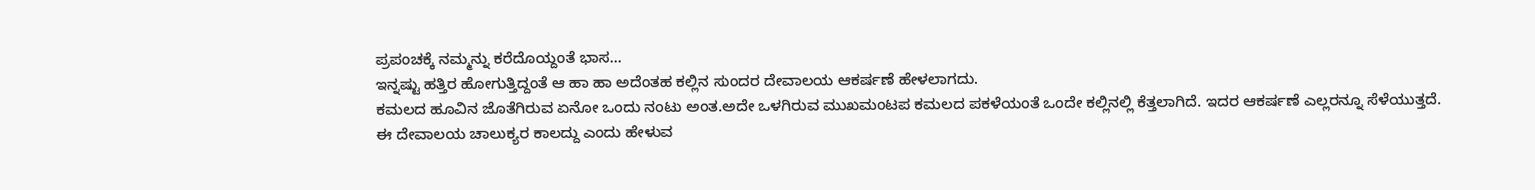ಪ್ರಪಂಚಕ್ಕೆ ನಮ್ಮನ್ನು ಕರೆದೊಯ್ದಂತೆ ಭಾಸ...
ಇನ್ನಷ್ಟು ಹತ್ತಿರ ಹೋಗುತ್ತಿದ್ದಂತೆ ಆ ಹಾ ಹಾ ಅದೆಂತಹ ಕಲ್ಲಿನ ಸುಂದರ ದೇವಾಲಯ ಆಕರ್ಷಣೆ ಹೇಳಲಾಗದು.
ಕಮಲದ ಹೂವಿನ ಜೊತೆಗಿರುವ ಏನೋ ಒಂದು ನಂಟು ಅಂತ.ಅದೇ ಒಳಗಿರುವ ಮುಖಮಂಟಪ ಕಮಲದ ಪಕಳೆಯಂತೆ ಒಂದೇ ಕಲ್ಲಿನಲ್ಲಿ ಕೆತ್ತಲಾಗಿದೆ. ಇದರ ಆಕರ್ಷಣೆ ಎಲ್ಲರನ್ನೂ ಸೆಳೆಯುತ್ತದೆ.
ಈ ದೇವಾಲಯ ಚಾಲುಕ್ಯರ ಕಾಲದ್ದು ಎಂದು ಹೇಳುವ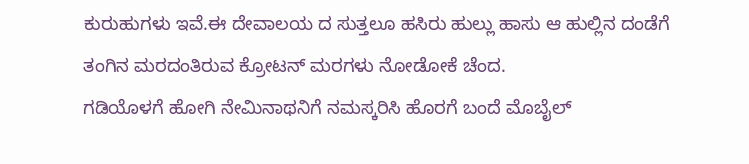ಕುರುಹುಗಳು ಇವೆ.ಈ ದೇವಾಲಯ ದ ಸುತ್ತಲೂ ಹಸಿರು ಹುಲ್ಲು ಹಾಸು ಆ ಹುಲ್ಲಿನ ದಂಡೆಗೆ ತಂಗಿನ ಮರದಂತಿರುವ ಕ್ರೋಟನ್ ಮರಗಳು ನೋಡೋಕೆ ಚೆಂದ.
ಗಡಿಯೊಳಗೆ ಹೋಗಿ ನೇಮಿನಾಥನಿಗೆ ನಮಸ್ಕರಿಸಿ ಹೊರಗೆ ಬಂದೆ ಮೊಬೈಲ್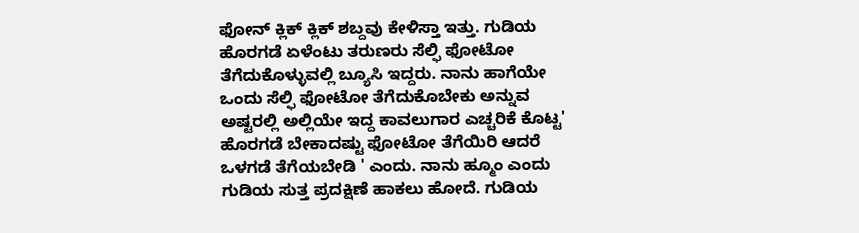ಫೋನ್ ಕ್ಲಿಕ್ ಕ್ಲಿಕ್ ಶಬ್ದವು ಕೇಳಿಸ್ತಾ ಇತ್ತು. ಗುಡಿಯ ಹೊರಗಡೆ ಏಳೆಂಟು ತರುಣರು ಸೆಲ್ಫಿ ಫೋಟೋ ತೆಗೆದುಕೊಳ್ಳುವಲ್ಲಿ ಬ್ಯೂಸಿ ಇದ್ದರು. ನಾನು ಹಾಗೆಯೇ ಒಂದು ಸೆಲ್ಫಿ ಫೋಟೋ ತೆಗೆದುಕೊಬೇಕು ಅನ್ನುವ ಅಷ್ಟರಲ್ಲಿ ಅಲ್ಲಿಯೇ ಇದ್ದ ಕಾವಲುಗಾರ ಎಚ್ಚರಿಕೆ ಕೊಟ್ಟ' ಹೊರಗಡೆ ಬೇಕಾದಷ್ಟು ಫೋಟೋ ತೆಗೆಯಿರಿ ಆದರೆ ಒಳಗಡೆ ತೆಗೆಯಬೇಡಿ ' ಎಂದು. ನಾನು ಹ್ಮೂಂ ಎಂದು ಗುಡಿಯ ಸುತ್ತ ಪ್ರದಕ್ಷಿಣೆ ಹಾಕಲು ಹೋದೆ. ಗುಡಿಯ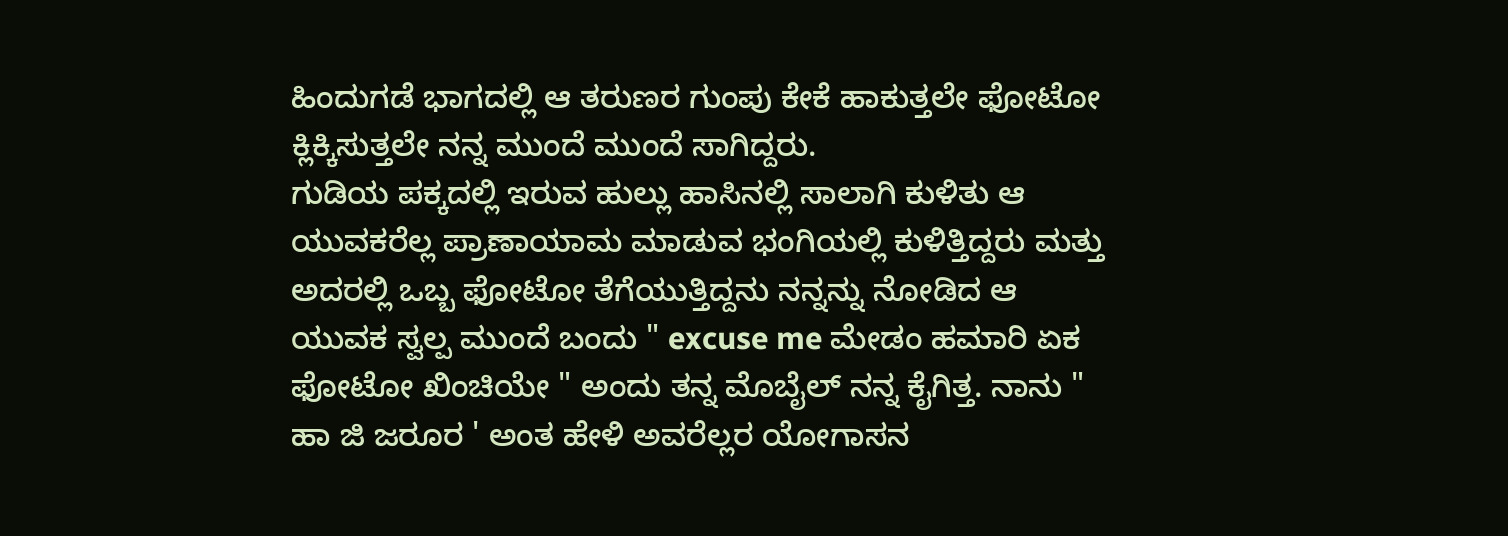ಹಿಂದುಗಡೆ ಭಾಗದಲ್ಲಿ ಆ ತರುಣರ ಗುಂಪು ಕೇಕೆ ಹಾಕುತ್ತಲೇ ಫೋಟೋ ಕ್ಲಿಕ್ಕಿಸುತ್ತಲೇ ನನ್ನ ಮುಂದೆ ಮುಂದೆ ಸಾಗಿದ್ದರು.
ಗುಡಿಯ ಪಕ್ಕದಲ್ಲಿ ಇರುವ ಹುಲ್ಲು ಹಾಸಿನಲ್ಲಿ ಸಾಲಾಗಿ ಕುಳಿತು ಆ ಯುವಕರೆಲ್ಲ ಪ್ರಾಣಾಯಾಮ ಮಾಡುವ ಭಂಗಿಯಲ್ಲಿ ಕುಳಿತ್ತಿದ್ದರು ಮತ್ತು ಅದರಲ್ಲಿ ಒಬ್ಬ ಫೋಟೋ ತೆಗೆಯುತ್ತಿದ್ದನು ನನ್ನನ್ನು ನೋಡಿದ ಆ ಯುವಕ ಸ್ವಲ್ಪ ಮುಂದೆ ಬಂದು " excuse me ಮೇಡಂ ಹಮಾರಿ ಏಕ ಫೋಟೋ ಖಿಂಚಿಯೇ " ಅಂದು ತನ್ನ ಮೊಬೈಲ್ ನನ್ನ ಕೈಗಿತ್ತ. ನಾನು " ಹಾ ಜಿ ಜರೂರ ' ಅಂತ ಹೇಳಿ ಅವರೆಲ್ಲರ ಯೋಗಾಸನ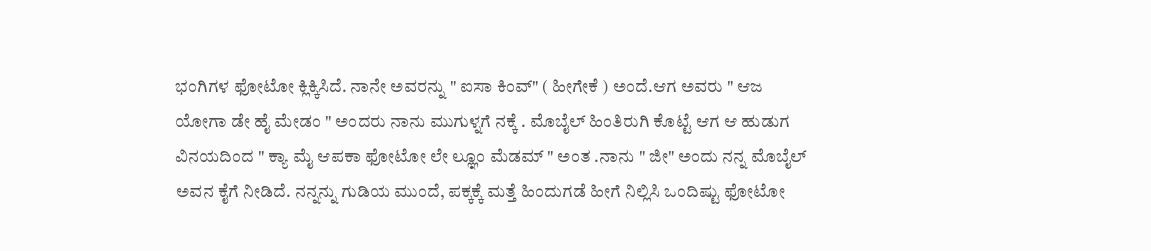ಭಂಗಿಗಳ ಫೋಟೋ ಕ್ಲಿಕ್ಕಿಸಿದೆ. ನಾನೇ ಅವರನ್ನು " ಐಸಾ ಕಿಂವ್" ( ಹೀಗೇಕೆ ) ಅಂದೆ.ಆಗ ಅವರು " ಆಜ ಯೋಗಾ ಡೇ ಹೈ ಮೇಡಂ " ಅಂದರು ನಾನು ಮುಗುಳ್ನಗೆ ನಕ್ಕೆ . ಮೊಬೈಲ್ ಹಿಂತಿರುಗಿ ಕೊಟ್ಟೆ ಆಗ ಆ ಹುಡುಗ ವಿನಯದಿಂದ " ಕ್ಯಾ ಮೈ ಆಪಕಾ ಫೋಟೋ ಲೇ ಲ್ಞೂಂ ಮೆಡಮ್ " ಅಂತ .ನಾನು " ಜೀ" ಅಂದು ನನ್ನ ಮೊಬೈಲ್ ಅವನ ಕೈಗೆ ನೀಡಿದೆ. ನನ್ನನ್ನು ಗುಡಿಯ ಮುಂದೆ, ಪಕ್ಕಕ್ಕೆ ಮತ್ತೆ ಹಿಂದುಗಡೆ ಹೀಗೆ ನಿಲ್ಲಿಸಿ ಒಂದಿಷ್ಟು ಫೋಟೋ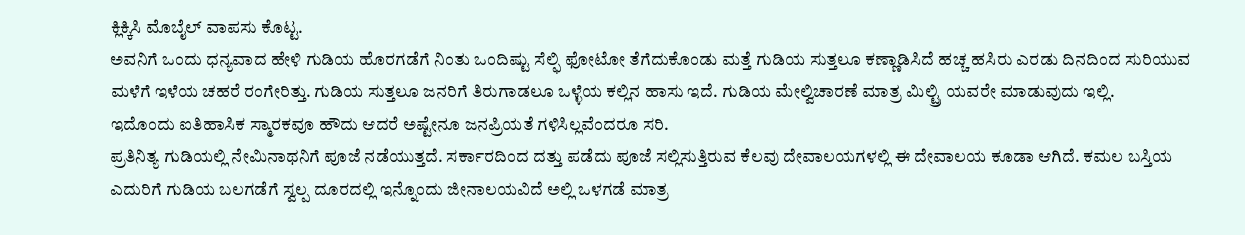ಕ್ಲಿಕ್ಕಿಸಿ ಮೊಬೈಲ್ ವಾಪಸು ಕೊಟ್ಟ.
ಅವನಿಗೆ ಒಂದು ಧನ್ಯವಾದ ಹೇಳಿ ಗುಡಿಯ ಹೊರಗಡೆಗೆ ನಿಂತು ಒಂದಿಷ್ಟು ಸೆಲ್ಫಿ ಫೋಟೋ ತೆಗೆದುಕೊಂಡು ಮತ್ತೆ ಗುಡಿಯ ಸುತ್ತಲೂ ಕಣ್ಣಾಡಿಸಿದೆ ಹಚ್ಚ ಹಸಿರು ಎರಡು ದಿನದಿಂದ ಸುರಿಯುವ ಮಳೆಗೆ ಇಳೆಯ ಚಹರೆ ರಂಗೇರಿತ್ತು. ಗುಡಿಯ ಸುತ್ತಲೂ ಜನರಿಗೆ ತಿರುಗಾಡಲೂ ಒಳ್ಳೆಯ ಕಲ್ಲಿನ ಹಾಸು ಇದೆ. ಗುಡಿಯ ಮೇಲ್ವಿಚಾರಣೆ ಮಾತ್ರ ಮಿಲ್ಟ್ರಿ ಯವರೇ ಮಾಡುವುದು ಇಲ್ಲಿ.
ಇದೊಂದು ಐತಿಹಾಸಿಕ ಸ್ಮಾರಕವೂ ಹೌದು ಆದರೆ ಅಷ್ಟೇನೂ ಜನಪ್ರಿಯತೆ ಗಳಿಸಿಲ್ಲವೆಂದರೂ ಸರಿ.
ಪ್ರತಿನಿತ್ಯ ಗುಡಿಯಲ್ಲಿ ನೇಮಿನಾಥನಿಗೆ ಪೂಜೆ ನಡೆಯುತ್ತದೆ. ಸರ್ಕಾರದಿಂದ ದತ್ತು ಪಡೆದು ಪೂಜೆ ಸಲ್ಲಿಸುತ್ತಿರುವ ಕೆಲವು ದೇವಾಲಯಗಳಲ್ಲಿ ಈ ದೇವಾಲಯ ಕೂಡಾ ಆಗಿದೆ. ಕಮಲ ಬಸ್ತಿಯ ಎದುರಿಗೆ ಗುಡಿಯ ಬಲಗಡೆಗೆ ಸ್ವಲ್ಪ ದೂರದಲ್ಲಿ ಇನ್ನೊಂದು ಜೀನಾಲಯವಿದೆ ಅಲ್ಲಿ ಒಳಗಡೆ ಮಾತ್ರ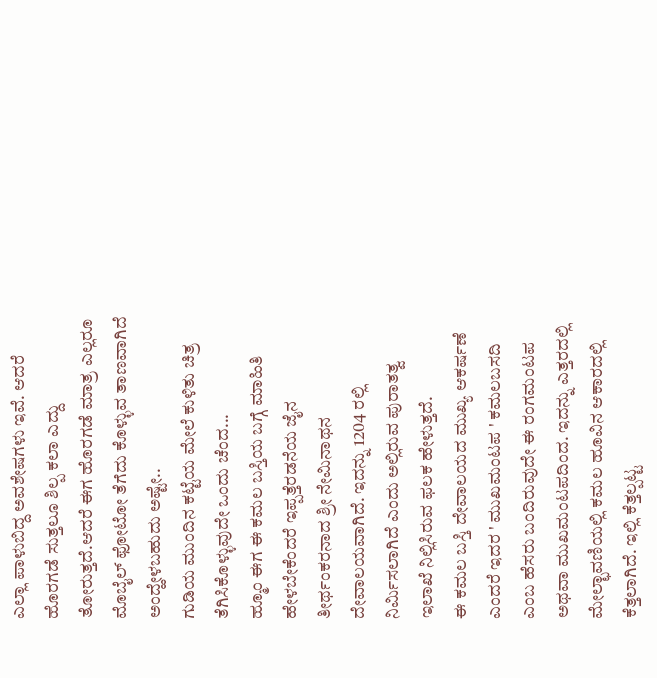ಎಲ್ಲಾ ಪಾಳುಬಿದ್ದ ಅವಶೇಷಗಳು ಇವೆ. ಆದರೆ ಹೊರಗಡೆ ಸುತ್ತಲೂ ಶಿಲ್ಪ ಕಲಾ ಎದ್ದು ತೋರುತ್ತದೆ.ಆದರೆ ಈಗ ಹೊರಗಡೆ ಮಾತ್ರ ಎಲ್ಲರೂ ಮೊಬೈಲ್ ಫೋಟೋ ತೆಗೆದು ಕೊಳ್ಳುವ ತಾಣವಾಗಿದೆ ಅಂದ್ಹೇಳಬಹುದು ಅಷ್ಟೇ..
ಗುಡಿಯ ಮುಂದಿನ ಕಟ್ಟೆಯ ಮೇಲೆ ಕುಳಿತು ಚಿತ್ರ ತೆಗಿಸಿಕೊಳ್ಳುವುದೇ ಒಂದು ಚೆಂದ...
ಹ್ಮೂಂ ಈಗ ಈ ಕಮಲ ಬಸ್ತಿಯ ಬಗ್ಗೆ ಮಾಹಿತಿ ಹೇಳಬೇಕೆಂದರೆ ಇಪ್ಪತ್ತೆರಡನೆಯ ಜೈನ ತೀರ್ಥಂಕರನಾದ ಶ್ರೀ ನೇಮಿನಾಥನ ದೇವಾಲಯವಾಗಿದೆ. ಇದನ್ನು 1204 ರಲ್ಲಿ ನಿರ್ಮಿಸಲಾಗಿದೆ ಎಂದು ಅಲ್ಲಿರುವ ಪುರಾತತ್ವ ಇಲಾಖೆ ನಿಲ್ಲಿಸಿರುವ ಫಲಕ ಹೇಳುತ್ತದೆ.
ಈ ಕಮಲ ಬಸ್ತಿ ದೇವಾಲಯದ ಮುಖ್ಯ ಆಕರ್ಷಣೆ ಎಂದರೆ ಇದರ ' ಮುಖಮಂಟಪ ' ಕಮಲಬಸದಿ ಎಂಬ ಹೆಸರು ಬಂದಿರುವುದೇ ಈ ರಂಗಮಂಟಪ ಅಥವಾ ಮುಖಮಂಟಪದಿಂದ. ಇದನ್ನು ಎತ್ತರದಲ್ಲಿ ಮೇಲ್ಛಾವಣಿಯಲ್ಲಿ ಕಮಲ ಹೂವಿನ ಆಕಾರದಲ್ಲಿ ಕೆತ್ತಲಾಗಿದೆ. ಇಲ್ಲಿ ಕೆತ್ತಲ್ಪಟ್ಟ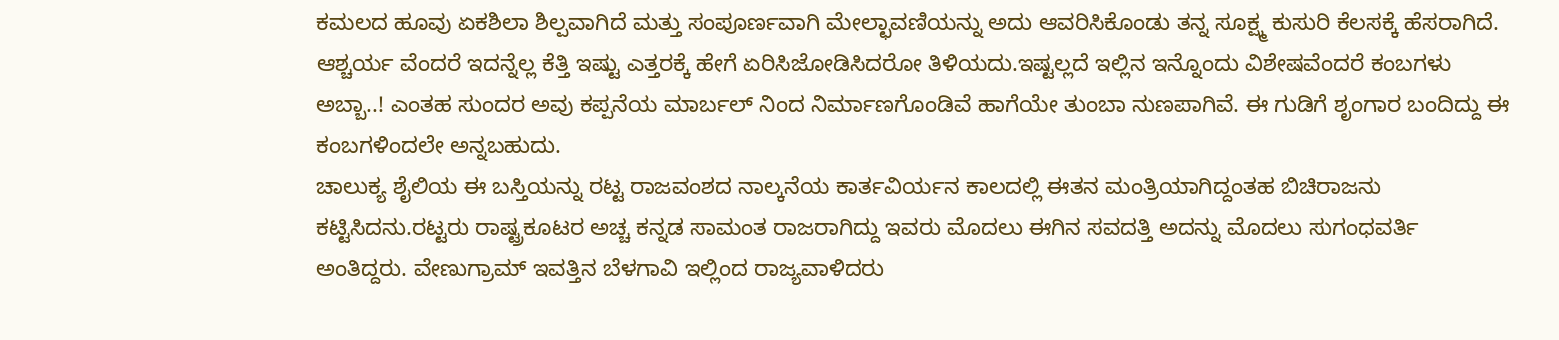ಕಮಲದ ಹೂವು ಏಕಶಿಲಾ ಶಿಲ್ಪವಾಗಿದೆ ಮತ್ತು ಸಂಪೂರ್ಣವಾಗಿ ಮೇಲ್ಛಾವಣಿಯನ್ನು ಅದು ಆವರಿಸಿಕೊಂಡು ತನ್ನ ಸೂಕ್ಷ್ಮ ಕುಸುರಿ ಕೆಲಸಕ್ಕೆ ಹೆಸರಾಗಿದೆ.
ಆಶ್ಚರ್ಯ ವೆಂದರೆ ಇದನ್ನೆಲ್ಲ ಕೆತ್ತಿ ಇಷ್ಟು ಎತ್ತರಕ್ಕೆ ಹೇಗೆ ಏರಿಸಿಜೋಡಿಸಿದರೋ ತಿಳಿಯದು.ಇಷ್ಟಲ್ಲದೆ ಇಲ್ಲಿನ ಇನ್ನೊಂದು ವಿಶೇಷವೆಂದರೆ ಕಂಬಗಳು ಅಬ್ಬಾ..! ಎಂತಹ ಸುಂದರ ಅವು ಕಪ್ಪನೆಯ ಮಾರ್ಬಲ್ ನಿಂದ ನಿರ್ಮಾಣಗೊಂಡಿವೆ ಹಾಗೆಯೇ ತುಂಬಾ ನುಣಪಾಗಿವೆ. ಈ ಗುಡಿಗೆ ಶೃಂಗಾರ ಬಂದಿದ್ದು ಈ ಕಂಬಗಳಿಂದಲೇ ಅನ್ನಬಹುದು.
ಚಾಲುಕ್ಯ ಶೈಲಿಯ ಈ ಬಸ್ತಿಯನ್ನು ರಟ್ಟ ರಾಜವಂಶದ ನಾಲ್ಕನೆಯ ಕಾರ್ತವಿರ್ಯನ ಕಾಲದಲ್ಲಿ ಈತನ ಮಂತ್ರಿಯಾಗಿದ್ದಂತಹ ಬಿಚಿರಾಜನು ಕಟ್ಟಿಸಿದನು.ರಟ್ಟರು ರಾಷ್ಟ್ರಕೂಟರ ಅಚ್ಚ ಕನ್ನಡ ಸಾಮಂತ ರಾಜರಾಗಿದ್ದು ಇವರು ಮೊದಲು ಈಗಿನ ಸವದತ್ತಿ ಅದನ್ನು ಮೊದಲು ಸುಗಂಧವರ್ತಿ ಅಂತಿದ್ದರು. ವೇಣುಗ್ರಾಮ್ ಇವತ್ತಿನ ಬೆಳಗಾವಿ ಇಲ್ಲಿಂದ ರಾಜ್ಯವಾಳಿದರು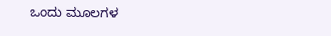ಒಂದು ಮೂಲಗಳ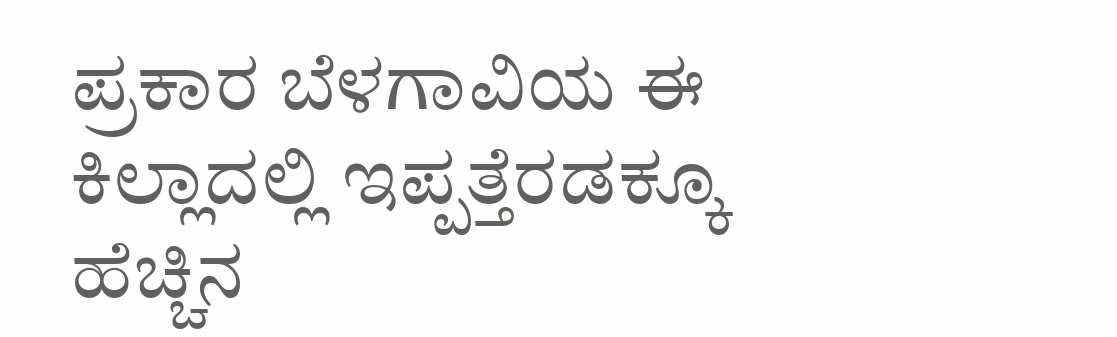ಪ್ರಕಾರ ಬೆಳಗಾವಿಯ ಈ ಕಿಲ್ಲಾದಲ್ಲಿ ಇಪ್ಪತ್ತೆರಡಕ್ಕೂ ಹೆಚ್ಚಿನ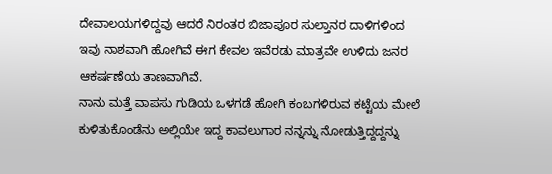ದೇವಾಲಯಗಳಿದ್ದವು ಆದರೆ ನಿರಂತರ ಬಿಜಾಪೂರ ಸುಲ್ತಾನರ ದಾಳಿಗಳಿಂದ ಇವು ನಾಶವಾಗಿ ಹೋಗಿವೆ ಈಗ ಕೇವಲ ಇವೆರಡು ಮಾತ್ರವೇ ಉಳಿದು ಜನರ ಆಕರ್ಷಣೆಯ ತಾಣವಾಗಿವೆ.
ನಾನು ಮತ್ತೆ ವಾಪಸು ಗುಡಿಯ ಒಳಗಡೆ ಹೋಗಿ ಕಂಬಗಳಿರುವ ಕಟ್ಟೆಯ ಮೇಲೆ ಕುಳಿತುಕೊಂಡೆನು ಅಲ್ಲಿಯೇ ಇದ್ದ ಕಾವಲುಗಾರ ನನ್ನನ್ನು ನೋಡುತ್ತಿದ್ದದ್ದನ್ನು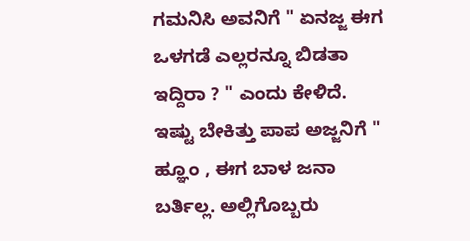ಗಮನಿಸಿ ಅವನಿಗೆ " ಏನಜ್ಜ ಈಗ ಒಳಗಡೆ ಎಲ್ಲರನ್ನೂ ಬಿಡತಾ ಇದ್ದಿರಾ ? " ಎಂದು ಕೇಳಿದೆ. ಇಷ್ಟು ಬೇಕಿತ್ತು ಪಾಪ ಅಜ್ಜನಿಗೆ " ಹ್ಞೂಂ , ಈಗ ಬಾಳ ಜನಾ ಬರ್ತಿಲ್ಲ. ಅಲ್ಲಿಗೊಬ್ಬರು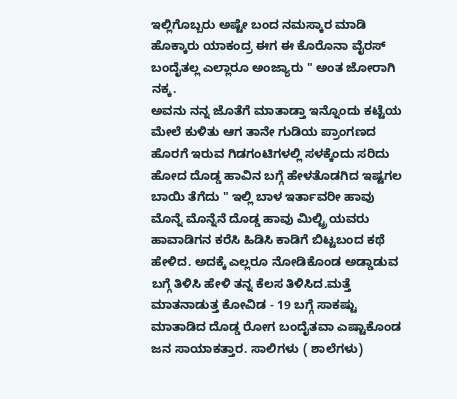ಇಲ್ಲಿಗೊಬ್ಬರು ಅಷ್ಟೇ ಬಂದ ನಮಸ್ಕಾರ ಮಾಡಿ ಹೊಕ್ಕಾರು ಯಾಕಂದ್ರ ಈಗ ಈ ಕೊರೊನಾ ವೈರಸ್ ಬಂದೈತಲ್ಲ ಎಲ್ಲಾರೂ ಅಂಜ್ಯಾರು " ಅಂತ ಜೋರಾಗಿ ನಕ್ಕ.
ಅವನು ನನ್ನ ಜೊತೆಗೆ ಮಾತಾಡ್ತಾ ಇನ್ನೊಂದು ಕಟ್ಟೆಯ ಮೇಲೆ ಕುಳಿತು ಆಗ ತಾನೇ ಗುಡಿಯ ಪ್ರಾಂಗಣದ ಹೊರಗೆ ಇರುವ ಗಿಡಗಂಟಿಗಳಲ್ಲಿ ಸಳಕ್ಕೆಂದು ಸರಿದು ಹೋದ ದೊಡ್ಡ ಹಾವಿನ ಬಗ್ಗೆ ಹೇಳತೊಡಗಿದ ಇಷ್ಟಗಲ ಬಾಯಿ ತೆಗೆದು " ಇಲ್ಲಿ ಬಾಳ ಇರ್ತಾವರೀ ಹಾವು ಮೊನ್ನೆ ಮೊನ್ನೆನೆ ದೊಡ್ಡ ಹಾವು ಮಿಲ್ಟ್ರಿ ಯವರು ಹಾವಾಡಿಗನ ಕರೆಸಿ ಹಿಡಿಸಿ ಕಾಡಿಗೆ ಬಿಟ್ಟಬಂದ ಕಥೆ ಹೇಳಿದ. ಅದಕ್ಕೆ ಎಲ್ಲರೂ ನೋಡಿಕೊಂಡ ಅಡ್ಡಾಡುವ ಬಗ್ಗೆ ತಿಳಿಸಿ ಹೇಳಿ ತನ್ನ ಕೆಲಸ ತಿಳಿಸಿದ.ಮತ್ತೆ ಮಾತನಾಡುತ್ತ ಕೋವಿಡ - 19 ಬಗ್ಗೆ ಸಾಕಷ್ಟು ಮಾತಾಡಿದ ದೊಡ್ಡ ರೋಗ ಬಂದೈತವಾ ಎಷ್ಟಾಕೊಂಡ ಜನ ಸಾಯಾಕತ್ತಾರ. ಸಾಲಿಗಳು ( ಶಾಲೆಗಳು)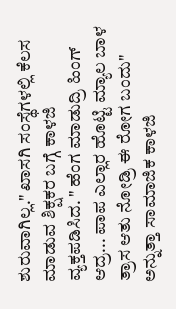ಶುರುವಾಗಿಲ್ಲ." ಖಾಸಗಿ ಸಂಸ್ಥೆಗಳಲ್ಲಿ ಕೆಲಸ ಮಾಡುವ ಶಿಕ್ಷಕರ ಬಗ್ಗೆ ಕಾಳಜಿ ವ್ಯಕ್ತಪಡಿಸಿದ. " ಹೆಂಗ ಮಾಡುದ್ರಿ ಹಿಂಗ್ ಆದ್ರ... ಪಾಪ ಎಲ್ಲಾರ ಹೊಟ್ಟಿ ಮ್ಯಾಲ ಬಾಳ ತ್ರಾಸ ಆತು ನೋಡ್ರಿ ಈ ರೋಗ ಬಂದು" ಅನ್ನುತ್ತಾ ಸಾಮಾಜಿಕ ಕಾಳಜಿ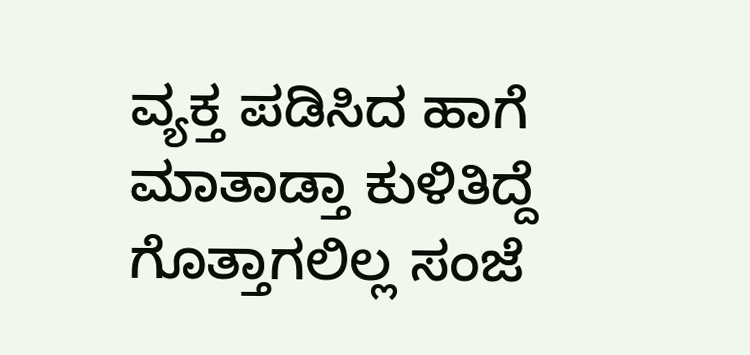ವ್ಯಕ್ತ ಪಡಿಸಿದ ಹಾಗೆ ಮಾತಾಡ್ತಾ ಕುಳಿತಿದ್ದೆ ಗೊತ್ತಾಗಲಿಲ್ಲ ಸಂಜೆ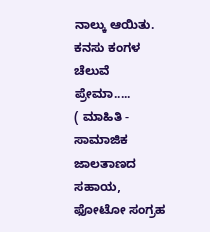ನಾಲ್ಕು ಆಯಿತು.
ಕನಸು ಕಂಗಳ ಚೆಲುವೆ
ಪ್ರೇಮಾ.....
( ಮಾಹಿತಿ - ಸಾಮಾಜಿಕ ಜಾಲತಾಣದ ಸಹಾಯ, ಫೋಟೋ ಸಂಗ್ರಹ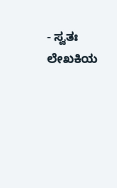- ಸ್ವತಃ ಲೇಖಕಿಯ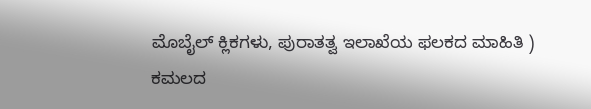ಮೊಬೈಲ್ ಕ್ಲಿಕಗಳು, ಪುರಾತತ್ವ ಇಲಾಖೆಯ ಫಲಕದ ಮಾಹಿತಿ )
ಕಮಲದ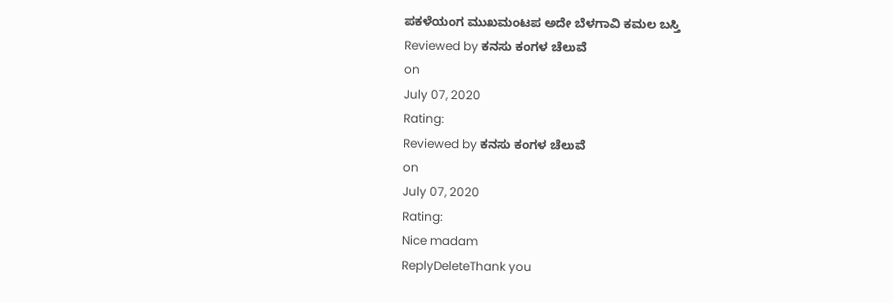ಪಕಳೆಯಂಗ ಮುಖಮಂಟಪ ಅದೇ ಬೆಳಗಾವಿ ಕಮಲ ಬಸ್ತಿ
Reviewed by ಕನಸು ಕಂಗಳ ಚೆಲುವೆ
on
July 07, 2020
Rating:
Reviewed by ಕನಸು ಕಂಗಳ ಚೆಲುವೆ
on
July 07, 2020
Rating:
Nice madam
ReplyDeleteThank you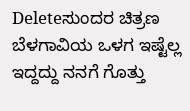Deleteಸುಂದರ ಚಿತ್ರಣ ಬೆಳಗಾವಿಯ ಒಳಗ ಇಷ್ಟೆಲ್ಲ ಇದ್ದದ್ದು ನನಗೆ ಗೊತ್ತು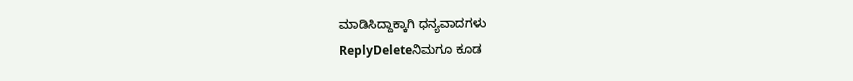ಮಾಡಿಸಿದ್ದಾಕ್ಕಾಗಿ ಧನ್ಯವಾದಗಳು
ReplyDeleteನಿಮಗೂ ಕೂಡ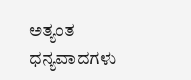ಅತ್ಯಂತ ಧನ್ಯವಾದಗಳು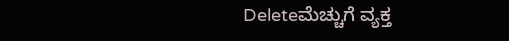Deleteಮೆಚ್ಚುಗೆ ವ್ಯಕ್ತ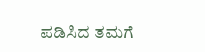ಪಡಿಸಿದ ತಮಗೆ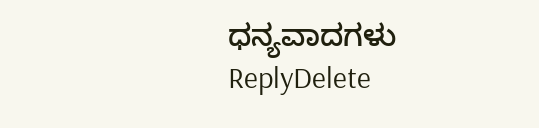ಧನ್ಯವಾದಗಳು
ReplyDelete